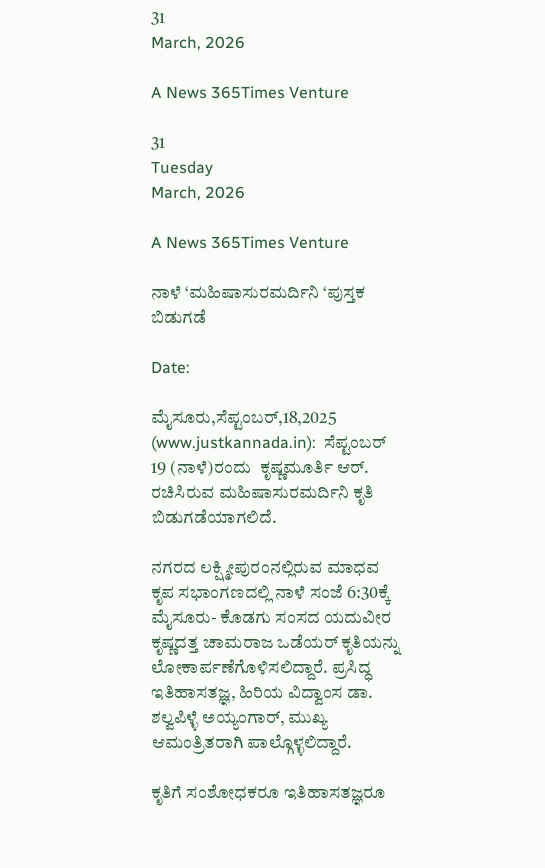31
March, 2026

A News 365Times Venture

31
Tuesday
March, 2026

A News 365Times Venture

ನಾಳೆ ‘ಮಹಿಷಾಸುರಮರ್ದಿನಿ ‘ಪುಸ್ತಕ ಬಿಡುಗಡೆ

Date:

ಮೈಸೂರು,ಸೆಪ್ಟಂಬರ್,18,2025 (www.justkannada.in):  ಸೆಪ್ಟಂಬರ್ 19 (ನಾಳೆ)ರಂದು  ಕೃಷ್ಣಮೂರ್ತಿ ಆರ್. ರಚಿಸಿರುವ ಮಹಿಷಾಸುರಮರ್ದಿನಿ ಕೃತಿ ಬಿಡುಗಡೆಯಾಗಲಿದೆ.

ನಗರದ ಲಕ್ಷ್ಮೀಪುರಂನಲ್ಲಿರುವ ಮಾಧವ ಕೃಪ ಸಭಾಂಗಣದಲ್ಲಿ ನಾಳೆ ಸಂಜೆ 6:30ಕ್ಕೆ ಮೈಸೂರು- ಕೊಡಗು ಸಂಸದ ಯದುವೀರ ಕೃಷ್ಣದತ್ತ ಚಾಮರಾಜ ಒಡೆಯರ್ ಕೃತಿಯನ್ನು ಲೋಕಾರ್ಪಣೆಗೊಳಿಸಲಿದ್ದಾರೆ. ಪ್ರಸಿದ್ಧ ಇತಿಹಾಸತಜ್ಞ, ಹಿರಿಯ ವಿದ್ವಾಂಸ ಡಾ. ಶಲ್ವಪಿಳ್ಳೆ ಅಯ್ಯಂಗಾರ್, ಮುಖ್ಯ ಆಮಂತ್ರಿತರಾಗಿ ಪಾಲ್ಗೊಳ್ಳಲಿದ್ದಾರೆ.

ಕೃತಿಗೆ ಸಂಶೋಧಕರೂ ಇತಿಹಾಸತಜ್ಞರೂ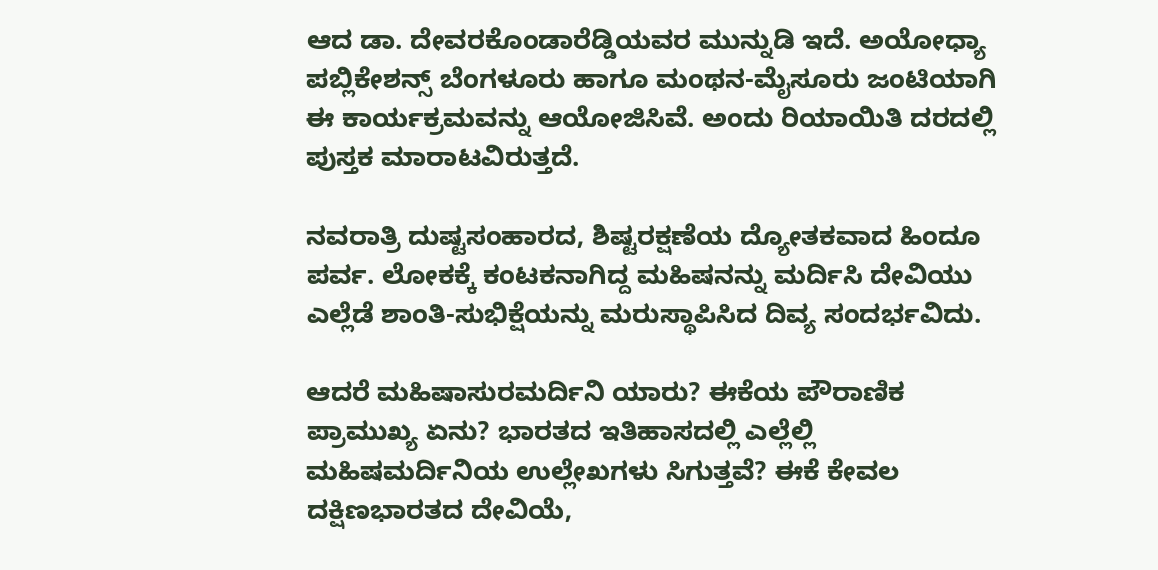ಆದ ಡಾ. ದೇವರಕೊಂಡಾರೆಡ್ಡಿಯವರ ಮುನ್ನುಡಿ ಇದೆ. ಅಯೋಧ್ಯಾ ಪಬ್ಲಿಕೇಶನ್ಸ್ ಬೆಂಗಳೂರು ಹಾಗೂ ಮಂಥನ-ಮೈಸೂರು ಜಂಟಿಯಾಗಿ ಈ ಕಾರ್ಯಕ್ರಮವನ್ನು ಆಯೋಜಿಸಿವೆ. ಅಂದು ರಿಯಾಯಿತಿ ದರದಲ್ಲಿ ಪುಸ್ತಕ ಮಾರಾಟವಿರುತ್ತದೆ.

ನವರಾತ್ರಿ ದುಷ್ಟಸಂಹಾರದ, ಶಿಷ್ಟರಕ್ಷಣೆಯ ದ್ಯೋತಕವಾದ ಹಿಂದೂ ಪರ್ವ. ಲೋಕಕ್ಕೆ ಕಂಟಕನಾಗಿದ್ದ ಮಹಿಷನನ್ನು ಮರ್ದಿಸಿ ದೇವಿಯು ಎಲ್ಲೆಡೆ ಶಾಂತಿ-ಸುಭಿಕ್ಷೆಯನ್ನು ಮರುಸ್ಥಾಪಿಸಿದ ದಿವ್ಯ ಸಂದರ್ಭವಿದು.

ಆದರೆ ಮಹಿಷಾಸುರಮರ್ದಿನಿ ಯಾರು? ಈಕೆಯ ಪೌರಾಣಿಕ ಪ್ರಾಮುಖ್ಯ ಏನು? ಭಾರತದ ಇತಿಹಾಸದಲ್ಲಿ ಎಲ್ಲೆಲ್ಲಿ ಮಹಿಷಮರ್ದಿನಿಯ ಉಲ್ಲೇಖಗಳು ಸಿಗುತ್ತವೆ? ಈಕೆ ಕೇವಲ ದಕ್ಷಿಣಭಾರತದ ದೇವಿಯೆ,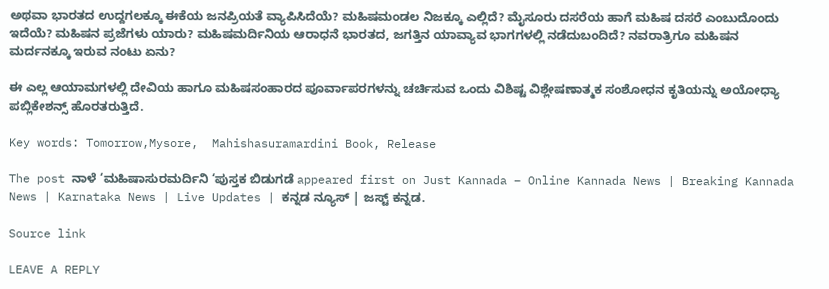ಅಥವಾ ಭಾರತದ ಉದ್ದಗಲಕ್ಕೂ ಈಕೆಯ ಜನಪ್ರಿಯತೆ ವ್ಯಾಪಿಸಿದೆಯೆ? ಮಹಿಷಮಂಡಲ ನಿಜಕ್ಕೂ ಎಲ್ಲಿದೆ? ಮೈಸೂರು ದಸರೆಯ ಹಾಗೆ ಮಹಿಷ ದಸರೆ ಎಂಬುದೊಂದು ಇದೆಯೆ? ಮಹಿಷನ ಪ್ರಜೆಗಳು ಯಾರು? ಮಹಿಷಮರ್ದಿನಿಯ ಆರಾಧನೆ ಭಾರತದ, ಜಗತ್ತಿನ ಯಾವ್ಯಾವ ಭಾಗಗಳಲ್ಲಿ ನಡೆದುಬಂದಿದೆ? ನವರಾತ್ರಿಗೂ ಮಹಿಷನ ಮರ್ದನಕ್ಕೂ ಇರುವ ನಂಟು ಏನು?

ಈ ಎಲ್ಲ ಆಯಾಮಗಳಲ್ಲಿ ದೇವಿಯ ಹಾಗೂ ಮಹಿಷಸಂಹಾರದ ಪೂರ್ವಾಪರಗಳನ್ನು ಚರ್ಚಿಸುವ ಒಂದು ವಿಶಿಷ್ಟ ವಿಶ್ಲೇಷಣಾತ್ಮಕ ಸಂಶೋಧನ ಕೃತಿಯನ್ನು ಅಯೋಧ್ಯಾ ಪಬ್ಲಿಕೇಶನ್ಸ್ ಹೊರತರುತ್ತಿದೆ.

Key words: Tomorrow,Mysore,  Mahishasuramardini Book, Release

The post ನಾಳೆ ‘ಮಹಿಷಾಸುರಮರ್ದಿನಿ ‘ಪುಸ್ತಕ ಬಿಡುಗಡೆ appeared first on Just Kannada – Online Kannada News | Breaking Kannada News | Karnataka News | Live Updates | ಕನ್ನಡ ನ್ಯೂಸ್ | ಜಸ್ಟ್ ಕನ್ನಡ.

Source link

LEAVE A REPLY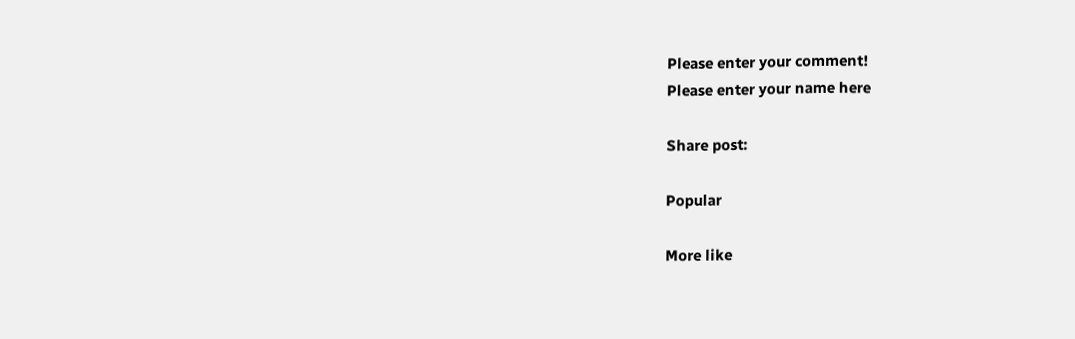Please enter your comment!
Please enter your name here

Share post:

Popular

More like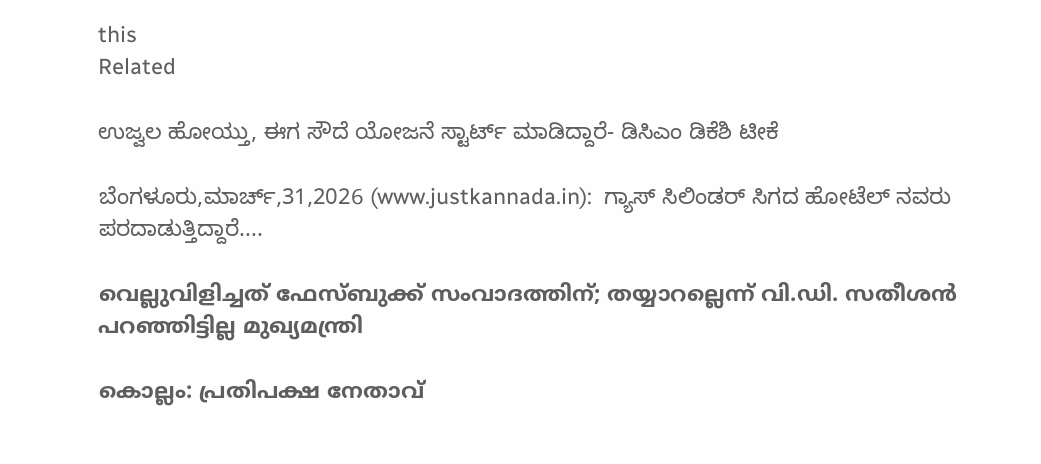this
Related

ಉಜ್ವಲ ಹೋಯ್ತು, ಈಗ ಸೌದೆ ಯೋಜನೆ ಸ್ಟಾರ್ಟ್ ಮಾಡಿದ್ದಾರೆ- ಡಿಸಿಎಂ ಡಿಕೆಶಿ ಟೀಕೆ

ಬೆಂಗಳೂರು,ಮಾರ್ಚ್,31,2026 (www.justkannada.in):  ಗ್ಯಾಸ್ ಸಿಲಿಂಡರ್ ಸಿಗದ ಹೋಟೆಲ್ ನವರು ಪರದಾಡುತ್ತಿದ್ದಾರೆ....

വെല്ലുവിളിച്ചത് ഫേസ്ബുക്ക് സംവാദത്തിന്; തയ്യാറല്ലെന്ന് വി.ഡി. സതീശന്‍ പറഞ്ഞിട്ടില്ല മുഖ്യമന്ത്രി

കൊല്ലം: പ്രതിപക്ഷ നേതാവ്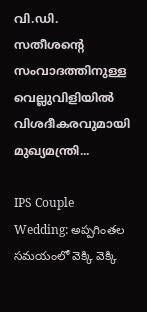വി.ഡി. സതീശന്റെ സംവാദത്തിനുള്ള വെല്ലുവിളിയില്‍ വിശദീകരവുമായി മുഖ്യമന്ത്രി...

IPS Couple Wedding: అప్పగింతల సమయంలో వెక్కి వెక్కి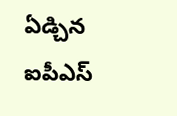ఏడ్చిన ఐపీఎస్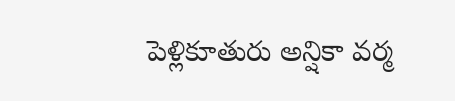పెళ్లికూతురు అన్షికా వర్మ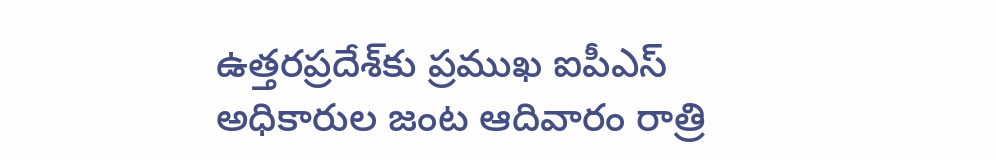ఉత్తరప్రదేశ్‌కు ప్రముఖ ఐపీఎస్ అధికారుల జంట ఆదివారం రాత్రి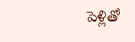పెళ్లితో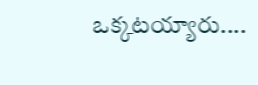ఒక్కటయ్యారు....